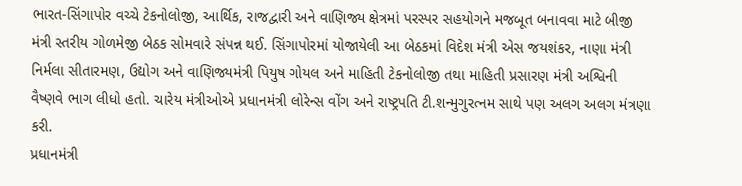ભારત-સિંગાપોર વચ્ચે ટેકનોલોજી, આર્થિક, રાજદ્વારી અને વાણિજ્ય ક્ષેત્રમાં પરસ્પર સહયોગને મજબૂત બનાવવા માટે બીજી મંત્રી સ્તરીય ગોળમેજી બેઠક સોમવારે સંપન્ન થઈ. સિંગાપોરમાં યોજાયેલી આ બેઠકમાં વિદેશ મંત્રી એસ જયશંકર, નાણા મંત્રી નિર્મલા સીતારમણ, ઉદ્યોગ અને વાણિજ્યમંત્રી પિયુષ ગોયલ અને માહિતી ટેકનોલોજી તથા માહિતી પ્રસારણ મંત્રી અશ્વિની વૈષ્ણવે ભાગ લીધો હતો. ચારેય મંત્રીઓએ પ્રધાનમંત્રી લોરેન્સ વોંગ અને રાષ્ટ્રપતિ ટી.શન્મુગુરત્નમ સાથે પણ અલગ અલગ મંત્રણા કરી.
પ્રધાનમંત્રી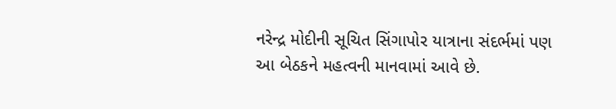નરેન્દ્ર મોદીની સૂચિત સિંગાપોર યાત્રાના સંદર્ભમાં પણ આ બેઠકને મહત્વની માનવામાં આવે છે.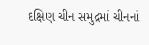દક્ષિણ ચીન સમુદ્રમાં ચીનનાં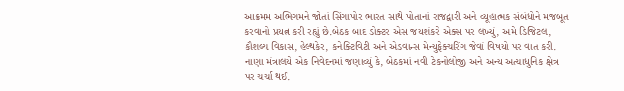આક્રમમ અભિગમને જોતાં સિંગાપોર ભારત સાથે પોતાનાં રાજદ્વારી અને વ્યૂહાત્મક સંબંધોને મજબૂત કરવાનો પ્રયત્ન કરી રહ્યું છે.બેઠક બાદ ડોક્ટર એસ જયશંકરે એક્સ પર લખ્યું, અમે ડિજિટલ, કૌશલ્ય વિકાસ, હેલ્થકેર, કનેક્ટિવિટી અને એડવાન્સ મેન્યુફેક્ચરિંગ જેવાં વિષયો પર વાત કરી. નાણા મંત્રાલયે એક નિવેદનમાં જણાવ્યું કે, બેઠકમાં નવી ટેકનોલોજી અને અન્ય અત્યાધુનિક ક્ષેત્ર પર ચર્ચા થઈ.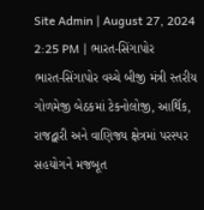Site Admin | August 27, 2024 2:25 PM | ભારત-સિંગાપોર
ભારત-સિંગાપોર વચ્ચે બીજી મંત્રી સ્તરીય ગોળમેજી બેઠકમાં ટેકનોલોજી, આર્થિક, રાજદ્વારી અને વાણિજ્ય ક્ષેત્રમાં પરસ્પર સહયોગને મજબૂત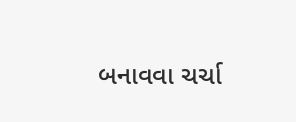બનાવવા ચર્ચા